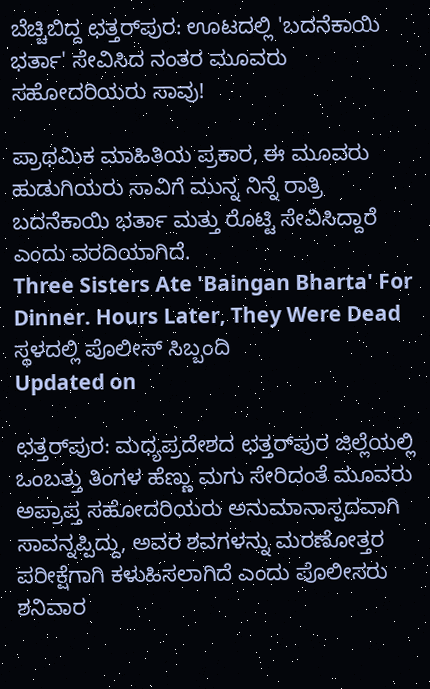ಬೆಚ್ಚಿಬಿದ್ದ ಛತ್ತರ್‌ಪುರ: ಊಟದಲ್ಲಿ 'ಬದನೆಕಾಯಿ ಭರ್ತಾ' ಸೇವಿಸಿದ ನಂತರ ಮೂವರು ಸಹೋದರಿಯರು ಸಾವು!

ಪ್ರಾಥಮಿಕ ಮಾಹಿತಿಯ ಪ್ರಕಾರ, ಈ ಮೂವರು ಹುಡುಗಿಯರು ಸಾವಿಗೆ ಮುನ್ನ ನಿನ್ನೆ ರಾತ್ರಿ ಬದನೆಕಾಯಿ ಭರ್ತಾ ಮತ್ತು ರೊಟ್ಟಿ ಸೇವಿಸಿದ್ದಾರೆ ಎಂದು ವರದಿಯಾಗಿದೆ.
Three Sisters Ate 'Baingan Bharta' For Dinner. Hours Later, They Were Dead
ಸ್ಥಳದಲ್ಲಿ ಪೊಲೀಸ್ ಸಿಬ್ಬಂದಿ
Updated on

ಛತ್ತರ್‌ಪುರ: ಮಧ್ಯಪ್ರದೇಶದ ಛತ್ತರ್‌ಪುರ ಜಿಲ್ಲೆಯಲ್ಲಿ ಒಂಬತ್ತು ತಿಂಗಳ ಹೆಣ್ಣು ಮಗು ಸೇರಿದಂತೆ ಮೂವರು ಅಪ್ರಾಪ್ತ ಸಹೋದರಿಯರು ಅನುಮಾನಾಸ್ಪದವಾಗಿ ಸಾವನ್ನಪ್ಪಿದ್ದು, ಅವರ ಶವಗಳನ್ನು ಮರಣೋತ್ತರ ಪರೀಕ್ಷೆಗಾಗಿ ಕಳುಹಿಸಲಾಗಿದೆ ಎಂದು ಪೊಲೀಸರು ಶನಿವಾರ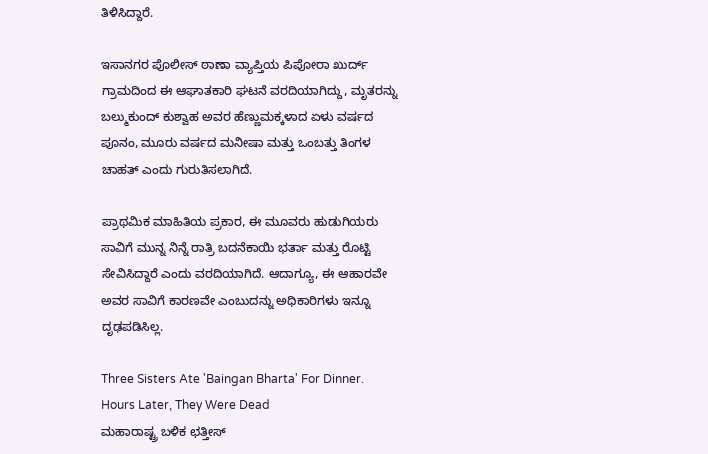ತಿಳಿಸಿದ್ದಾರೆ.

ಇಸಾನಗರ ಪೊಲೀಸ್ ಠಾಣಾ ವ್ಯಾಪ್ತಿಯ ಪಿಪೋರಾ ಖುರ್ದ್ ಗ್ರಾಮದಿಂದ ಈ ಆಘಾತಕಾರಿ ಘಟನೆ ವರದಿಯಾಗಿದ್ದು, ಮೃತರನ್ನು ಬಲ್ಮುಕುಂದ್ ಕುಶ್ವಾಹ ಅವರ ಹೆಣ್ಣುಮಕ್ಕಳಾದ ಏಳು ವರ್ಷದ ಪೂನಂ, ಮೂರು ವರ್ಷದ ಮನೀಷಾ ಮತ್ತು ಒಂಬತ್ತು ತಿಂಗಳ ಚಾಹತ್ ಎಂದು ಗುರುತಿಸಲಾಗಿದೆ.

ಪ್ರಾಥಮಿಕ ಮಾಹಿತಿಯ ಪ್ರಕಾರ, ಈ ಮೂವರು ಹುಡುಗಿಯರು ಸಾವಿಗೆ ಮುನ್ನ ನಿನ್ನೆ ರಾತ್ರಿ ಬದನೆಕಾಯಿ ಭರ್ತಾ ಮತ್ತು ರೊಟ್ಟಿ ಸೇವಿಸಿದ್ದಾರೆ ಎಂದು ವರದಿಯಾಗಿದೆ. ಆದಾಗ್ಯೂ, ಈ ಆಹಾರವೇ ಅವರ ಸಾವಿಗೆ ಕಾರಣವೇ ಎಂಬುದನ್ನು ಅಧಿಕಾರಿಗಳು ಇನ್ನೂ ದೃಢಪಡಿಸಿಲ್ಲ.

Three Sisters Ate 'Baingan Bharta' For Dinner. Hours Later, They Were Dead
ಮಹಾರಾಷ್ಟ್ರ ಬಳಿಕ ಛತ್ತೀಸ್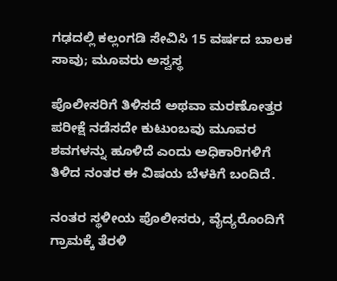ಗಢದಲ್ಲಿ ಕಲ್ಲಂಗಡಿ ಸೇವಿಸಿ 15 ವರ್ಷದ ಬಾಲಕ ಸಾವು; ಮೂವರು ಅಸ್ವಸ್ಥ

ಪೊಲೀಸರಿಗೆ ತಿಳಿಸದೆ ಅಥವಾ ಮರಣೋತ್ತರ ಪರೀಕ್ಷೆ ನಡೆಸದೇ ಕುಟುಂಬವು ಮೂವರ ಶವಗಳನ್ನು ಹೂಳಿದೆ ಎಂದು ಅಧಿಕಾರಿಗಳಿಗೆ ತಿಳಿದ ನಂತರ ಈ ವಿಷಯ ಬೆಳಕಿಗೆ ಬಂದಿದೆ.

ನಂತರ ಸ್ಥಳೀಯ ಪೊಲೀಸರು, ವೈದ್ಯರೊಂದಿಗೆ ಗ್ರಾಮಕ್ಕೆ ತೆರಳಿ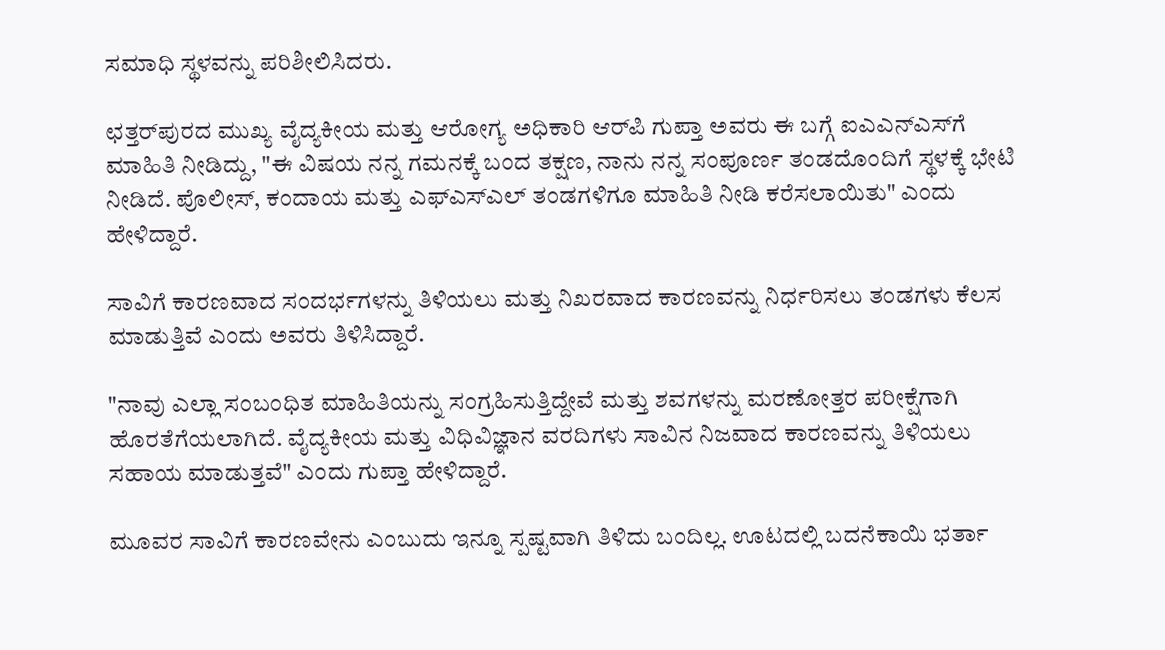ಸಮಾಧಿ ಸ್ಥಳವನ್ನು ಪರಿಶೀಲಿಸಿದರು.

ಛತ್ತರ್‌ಪುರದ ಮುಖ್ಯ ವೈದ್ಯಕೀಯ ಮತ್ತು ಆರೋಗ್ಯ ಅಧಿಕಾರಿ ಆರ್‌ಪಿ ಗುಪ್ತಾ ಅವರು ಈ ಬಗ್ಗೆ ಐಎಎನ್‌ಎಸ್‌ಗೆ ಮಾಹಿತಿ ನೀಡಿದ್ದು, "ಈ ವಿಷಯ ನನ್ನ ಗಮನಕ್ಕೆ ಬಂದ ತಕ್ಷಣ, ನಾನು ನನ್ನ ಸಂಪೂರ್ಣ ತಂಡದೊಂದಿಗೆ ಸ್ಥಳಕ್ಕೆ ಭೇಟಿ ನೀಡಿದೆ. ಪೊಲೀಸ್, ಕಂದಾಯ ಮತ್ತು ಎಫ್‌ಎಸ್‌ಎಲ್ ತಂಡಗಳಿಗೂ ಮಾಹಿತಿ ನೀಡಿ ಕರೆಸಲಾಯಿತು" ಎಂದು ಹೇಳಿದ್ದಾರೆ.

ಸಾವಿಗೆ ಕಾರಣವಾದ ಸಂದರ್ಭಗಳನ್ನು ತಿಳಿಯಲು ಮತ್ತು ನಿಖರವಾದ ಕಾರಣವನ್ನು ನಿರ್ಧರಿಸಲು ತಂಡಗಳು ಕೆಲಸ ಮಾಡುತ್ತಿವೆ ಎಂದು ಅವರು ತಿಳಿಸಿದ್ದಾರೆ.

"ನಾವು ಎಲ್ಲಾ ಸಂಬಂಧಿತ ಮಾಹಿತಿಯನ್ನು ಸಂಗ್ರಹಿಸುತ್ತಿದ್ದೇವೆ ಮತ್ತು ಶವಗಳನ್ನು ಮರಣೋತ್ತರ ಪರೀಕ್ಷೆಗಾಗಿ ಹೊರತೆಗೆಯಲಾಗಿದೆ. ವೈದ್ಯಕೀಯ ಮತ್ತು ವಿಧಿವಿಜ್ಞಾನ ವರದಿಗಳು ಸಾವಿನ ನಿಜವಾದ ಕಾರಣವನ್ನು ತಿಳಿಯಲು ಸಹಾಯ ಮಾಡುತ್ತವೆ" ಎಂದು ಗುಪ್ತಾ ಹೇಳಿದ್ದಾರೆ.

ಮೂವರ ಸಾವಿಗೆ ಕಾರಣವೇನು ಎಂಬುದು ಇನ್ನೂ ಸ್ಪಷ್ಟವಾಗಿ ತಿಳಿದು ಬಂದಿಲ್ಲ. ಊಟದಲ್ಲಿ ಬದನೆಕಾಯಿ ಭರ್ತಾ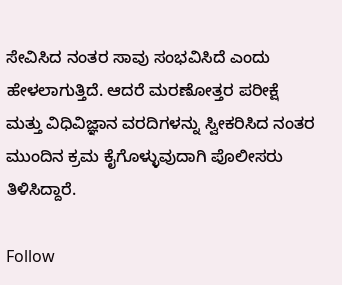ಸೇವಿಸಿದ ನಂತರ ಸಾವು ಸಂಭವಿಸಿದೆ ಎಂದು ಹೇಳಲಾಗುತ್ತಿದೆ. ಆದರೆ ಮರಣೋತ್ತರ ಪರೀಕ್ಷೆ ಮತ್ತು ವಿಧಿವಿಜ್ಞಾನ ವರದಿಗಳನ್ನು ಸ್ವೀಕರಿಸಿದ ನಂತರ ಮುಂದಿನ ಕ್ರಮ ಕೈಗೊಳ್ಳುವುದಾಗಿ ಪೊಲೀಸರು ತಿಳಿಸಿದ್ದಾರೆ.

Follow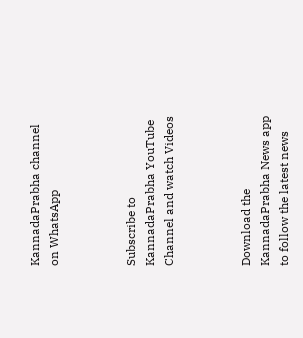KannadaPrabha channel on WhatsApp



Subscribe to KannadaPrabha YouTube Channel and watch Videos



Download the KannadaPrabha News app to follow the latest news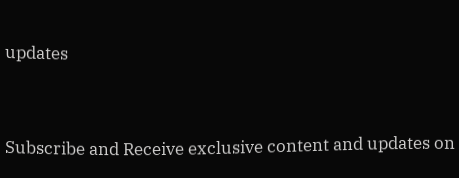updates



Subscribe and Receive exclusive content and updates on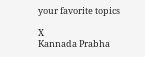your favorite topics

X
Kannada Prabha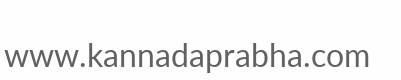www.kannadaprabha.com